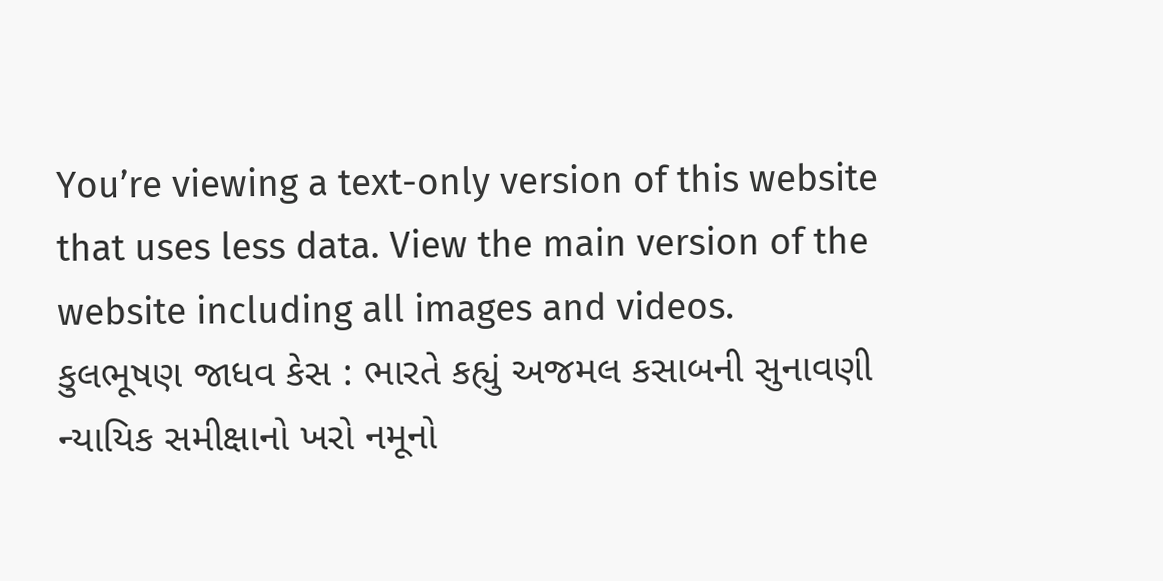You’re viewing a text-only version of this website that uses less data. View the main version of the website including all images and videos.
કુલભૂષણ જાધવ કેસ : ભારતે કહ્યું અજમલ કસાબની સુનાવણી ન્યાયિક સમીક્ષાનો ખરો નમૂનો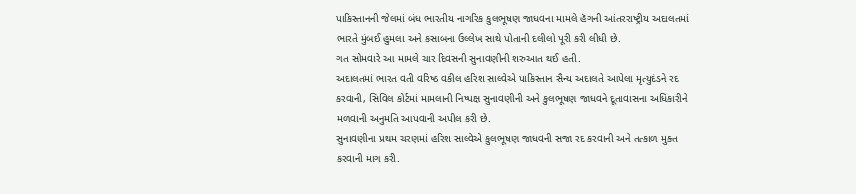પાકિસ્તાનની જેલમાં બંધ ભારતીય નાગરિક કુલભૂષણ જાધવના મામલે હૅગની આંતરરાષ્ટ્રીય અદાલતમાં ભારતે મુંબઈ હુમલા અને કસાબના ઉલ્લેખ સાથે પોતાની દલીલો પૂરી કરી લીધી છે.
ગત સોમવારે આ મામલે ચાર દિવસની સુનાવણીની શરુઆત થઈ હતી.
અદાલતમાં ભારત વતી વરિષ્ઠ વકીલ હરિશ સાલ્વેએ પાકિસ્તાન સૈન્ય અદાલતે આપેલા મૃત્યુદંડને રદ કરવાની, સિવિલ કોર્ટમાં મામલાની નિષ્પક્ષ સુનાવણીની અને કુલભૂષણ જાધવને દૂતાવાસના અધિકારીને મળવાની અનુમતિ આપવાની અપીલ કરી છે.
સુનાવણીના પ્રથમ ચરણમાં હરિશ સાલ્વેએ કુલભૂષણ જાધવની સજા રદ કરવાની અને તત્કાળ મુક્ત કરવાની માગ કરી.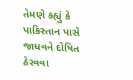તેમણે કહ્યું કે પાકિસ્તાન પાસે જાધવને દોષિત ઠેરવવા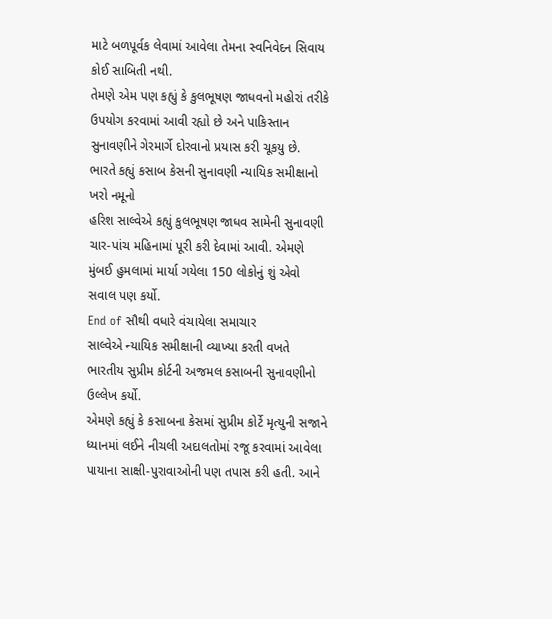માટે બળપૂર્વક લેવામાં આવેલા તેમના સ્વનિવેદન સિવાય કોઈ સાબિતી નથી.
તેમણે એમ પણ કહ્યું કે કુલભૂષણ જાધવનો મહોરાં તરીકે ઉપયોગ કરવામાં આવી રહ્યો છે અને પાકિસ્તાન સુનાવણીને ગેરમાર્ગે દોરવાનો પ્રયાસ કરી ચૂકયુ છે.
ભારતે કહ્યું કસાબ કેસની સુનાવણી ન્યાયિક સમીક્ષાનો ખરો નમૂનો
હરિશ સાલ્વેએ કહ્યું કુલભૂષણ જાધવ સામેની સુનાવણી ચાર-પાંચ મહિનામાં પૂરી કરી દેવામાં આવી. એમણે મુંબઈ હુમલામાં માર્યા ગયેલા 150 લોકોનું શું એવો સવાલ પણ કર્યો.
End of સૌથી વધારે વંચાયેલા સમાચાર
સાલ્વેએ ન્યાયિક સમીક્ષાની વ્યાખ્યા કરતી વખતે ભારતીય સુપ્રીમ કોર્ટની અજમલ કસાબની સુનાવણીનો ઉલ્લેખ કર્યો.
એમણે કહ્યું કે કસાબના કેસમાં સુપ્રીમ કોર્ટે મૃત્યુની સજાને ધ્યાનમાં લઈને નીચલી અદાલતોમાં રજૂ કરવામાં આવેલા પાયાના સાક્ષી-પુરાવાઓની પણ તપાસ કરી હતી. આને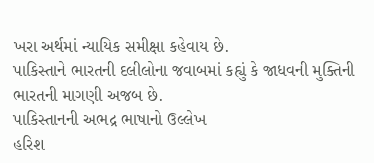ખરા અર્થમાં ન્યાયિક સમીક્ષા કહેવાય છે.
પાકિસ્તાને ભારતની દલીલોના જવાબમાં કહ્યું કે જાધવની મુક્તિની ભારતની માગણી અજબ છે.
પાકિસ્તાનની અભદ્ર ભાષાનો ઉલ્લેખ
હરિશ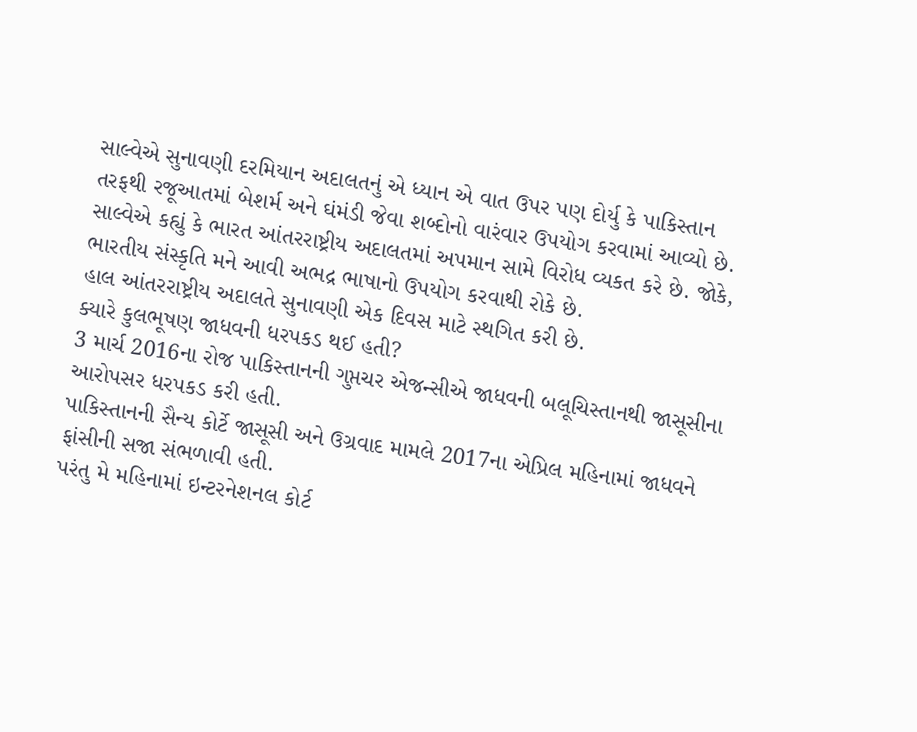સાલ્વેએ સુનાવણી દરમિયાન અદાલતનું એ ધ્યાન એ વાત ઉપર પણ દોર્યુ કે પાકિસ્તાન તરફથી રજૂઆતમાં બેશર્મ અને ઘંમંડી જેવા શબ્દોનો વારંવાર ઉપયોગ કરવામાં આવ્યો છે.
સાલ્વેએ કહ્યું કે ભારત આંતરરાષ્ટ્રીય અદાલતમાં અપમાન સામે વિરોધ વ્યકત કરે છે. જોકે, ભારતીય સંસ્કૃતિ મને આવી અભદ્ર ભાષાનો ઉપયોગ કરવાથી રોકે છે.
હાલ આંતરરાષ્ટ્રીય અદાલતે સુનાવણી એક દિવસ માટે સ્થગિત કરી છે.
ક્યારે કુલભૂષણ જાધવની ધરપકડ થઈ હતી?
3 માર્ચ 2016ના રોજ પાકિસ્તાનની ગુપ્તચર એજન્સીએ જાધવની બલૂચિસ્તાનથી જાસૂસીના આરોપસર ધરપકડ કરી હતી.
પાકિસ્તાનની સૈન્ય કોર્ટે જાસૂસી અને ઉગ્રવાદ મામલે 2017ના એપ્રિલ મહિનામાં જાધવને ફાંસીની સજા સંભળાવી હતી.
પરંતુ મે મહિનામાં ઇન્ટરનેશનલ કોર્ટ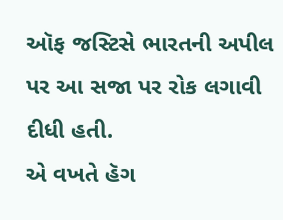ઑફ જસ્ટિસે ભારતની અપીલ પર આ સજા પર રોક લગાવી દીધી હતી.
એ વખતે હૅગ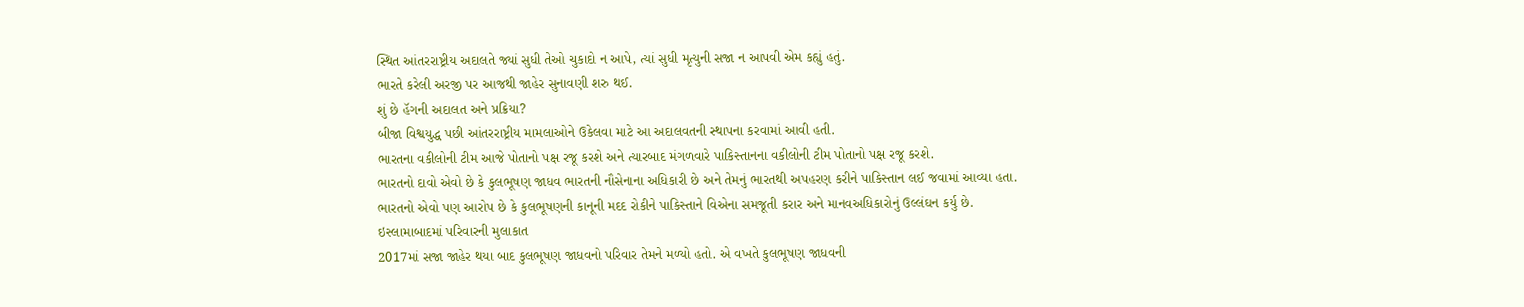સ્થિત આંતરરાષ્ટ્રીય અદાલતે જ્યાં સુધી તેઓ ચુકાદો ન આપે, ત્યાં સુધી મૃત્યુની સજા ન આપવી એમ કહ્યું હતું.
ભારતે કરેલી અરજી પર આજથી જાહેર સુનાવણી શરુ થઈ.
શું છે હૅગની અદાલત અને પ્રક્રિયા?
બીજા વિશ્વયુદ્ધ પછી આંતરરાષ્ટ્રીય મામલાઓને ઉકેલવા માટે આ અદાલવતની સ્થાપના કરવામાં આવી હતી.
ભારતના વકીલોની ટીમ આજે પોતાનો પક્ષ રજૂ કરશે અને ત્યારબાદ મંગળવારે પાકિસ્તાનના વકીલોની ટીમ પોતાનો પક્ષ રજૂ કરશે.
ભારતનો દાવો એવો છે કે કુલભૂષણ જાધવ ભારતની નૌસેનાના અધિકારી છે અને તેમનું ભારતથી અપહરણ કરીને પાકિસ્તાન લઈ જવામાં આવ્યા હતા.
ભારતનો એવો પણ આરોપ છે કે કુલભૂષણની કાનૂની મદદ રોકીને પાકિસ્તાને વિએના સમજૂતી કરાર અને માનવઅધિકારોનું ઉલ્લંઘન કર્યુ છે.
ઇસ્લામાબાદમાં પરિવારની મુલાકાત
2017માં સજા જાહેર થયા બાદ કુલભૂષણ જાધવનો પરિવાર તેમને મળ્યો હતો. એ વખતે કુલભૂષણ જાધવની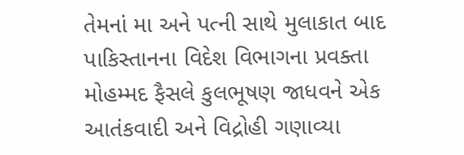તેમનાં મા અને પત્ની સાથે મુલાકાત બાદ પાકિસ્તાનના વિદેશ વિભાગના પ્રવક્તા મોહમ્મદ ફૈસલે કુલભૂષણ જાધવને એક આતંકવાદી અને વિદ્રોહી ગણાવ્યા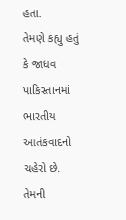હતા.
તેમણે કહ્યુ હતું કે જાધવ પાકિસ્તાનમાં ભારતીય આતંકવાદનો ચહેરો છે. તેમની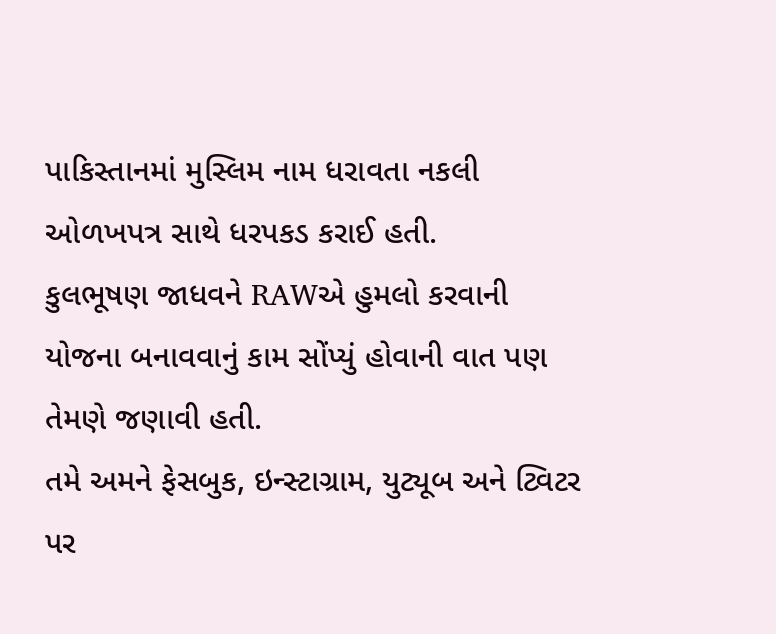પાકિસ્તાનમાં મુસ્લિમ નામ ધરાવતા નકલી ઓળખપત્ર સાથે ધરપકડ કરાઈ હતી.
કુલભૂષણ જાધવને RAWએ હુમલો કરવાની યોજના બનાવવાનું કામ સોંપ્યું હોવાની વાત પણ તેમણે જણાવી હતી.
તમે અમને ફેસબુક, ઇન્સ્ટાગ્રામ, યુટ્યૂબ અને ટ્વિટર પર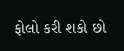ફોલો કરી શકો છો